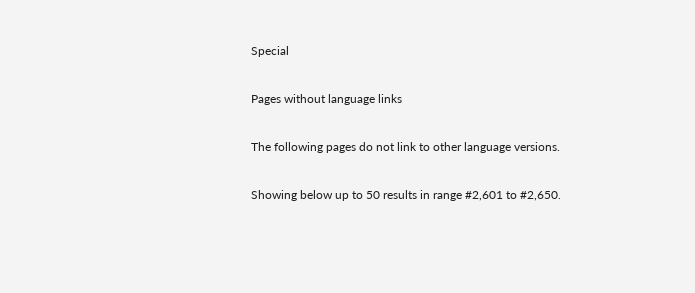Special

Pages without language links

The following pages do not link to other language versions.

Showing below up to 50 results in range #2,601 to #2,650.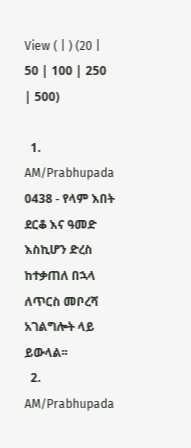View ( | ) (20 | 50 | 100 | 250 | 500)

  1. AM/Prabhupada 0438 - የላም እበት ደርቆ እና ዓመድ እስኪሆን ድረስ ከተቃጠለ በኋላ ለጥርስ መቦረሻ አገልግሎት ላይ ይውላል፡፡
  2. AM/Prabhupada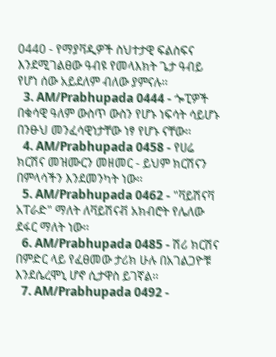0440 - የማያቫዲዎች ስህተታዊ ፍልስፍና እንደሚገልፀው ዓብዩ የመላእክት ጌታ ዓብይ የሆነ ሰው አይደለም ብለው ያምናሉ፡፡
  3. AM/Prabhupada 0444 - ጐፒዎች በቁሳዊ ዓለም ውስጥ ውስን የሆኑ ነፍሳት ሳይሆኑ በንፁህ መንፈሳዊነታቸው ነፃ የሆኑ ናቸው፡፡
  4. AM/Prabhupada 0458 - የሀሬ ክርሽና መዝሙርን መዘመር - ይህም ክርሽናን በምላሳችን እንደመንካት ነው፡፡
  5. AM/Prabhupada 0462 - "ቫይሽናቫ አፐራድ" ማለት ለቫይሽናቭ አክብሮት የሌለው ደፋር ማለት ነው፡፡
  6. AM/Prabhupada 0485 - ሽሪ ክርሽና በምድር ላይ የፈፀመው ታሪክ ሁሉ በአገልጋዮቹ እንደሴረሞኒ ሆኖ ሲታዋስ ይገኛል፡፡
  7. AM/Prabhupada 0492 -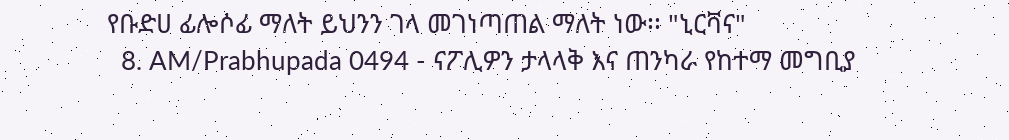የቡድሀ ፊሎሶፊ ማለት ይህንን ገላ መገነጣጠል ማለት ነው፡፡ "ኒርቫና"
  8. AM/Prabhupada 0494 - ናፖሊዎን ታላላቅ እና ጠንካራ የከተማ መግቢያ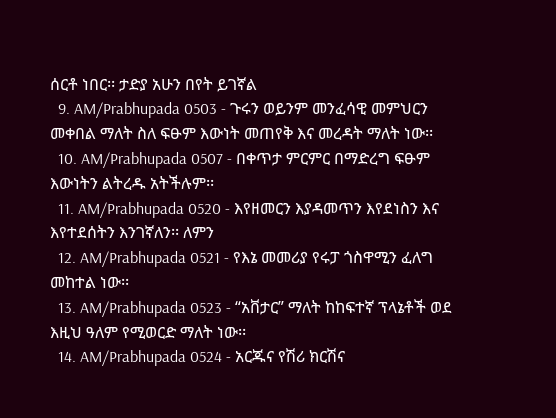ሰርቶ ነበር፡፡ ታድያ አሁን በየት ይገኛል
  9. AM/Prabhupada 0503 - ጉሩን ወይንም መንፈሳዊ መምህርን መቀበል ማለት ስለ ፍፁም እውነት መጠየቅ እና መረዳት ማለት ነው፡፡
  10. AM/Prabhupada 0507 - በቀጥታ ምርምር በማድረግ ፍፁም እውነትን ልትረዱ አትችሉም፡፡
  11. AM/Prabhupada 0520 - እየዘመርን እያዳመጥን እየደነስን እና እየተደሰትን እንገኛለን፡፡ ለምን
  12. AM/Prabhupada 0521 - የእኔ መመሪያ የሩፓ ጎስዋሚን ፈለግ መከተል ነው፡፡
  13. AM/Prabhupada 0523 - “አቨታር” ማለት ከከፍተኛ ፕላኔቶች ወደ እዚህ ዓለም የሚወርድ ማለት ነው፡፡
  14. AM/Prabhupada 0524 - አርጁና የሽሪ ክርሽና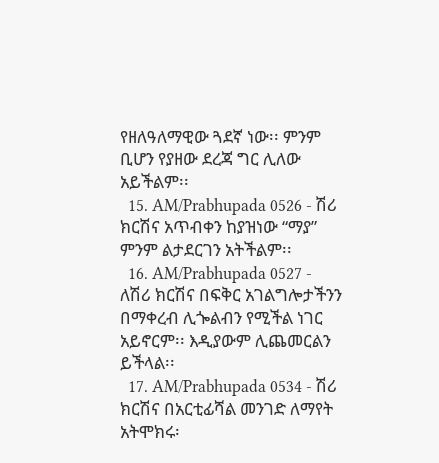የዘለዓለማዊው ጓደኛ ነው፡፡ ምንም ቢሆን የያዘው ደረጃ ግር ሊለው አይችልም፡፡
  15. AM/Prabhupada 0526 - ሽሪ ክርሽና አጥብቀን ከያዝነው “ማያ” ምንም ልታደርገን አትችልም፡፡
  16. AM/Prabhupada 0527 - ለሽሪ ክርሽና በፍቅር አገልግሎታችንን በማቀረብ ሊጐልብን የሚችል ነገር አይኖርም፡፡ እዲያውም ሊጨመርልን ይችላል፡፡
  17. AM/Prabhupada 0534 - ሽሪ ክርሽና በአርቲፊሻል መንገድ ለማየት አትሞክሩ፡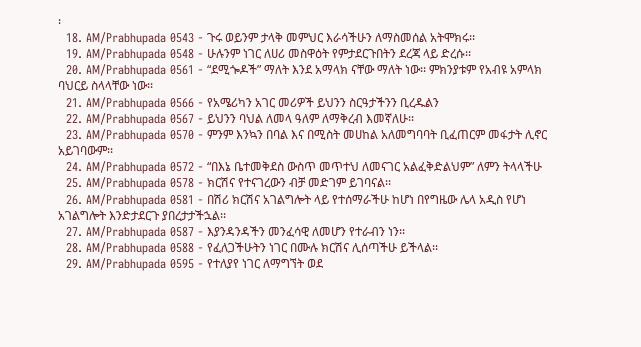፡
  18. AM/Prabhupada 0543 - ጉሩ ወይንም ታላቅ መምህር እራሳችሁን ለማስመሰል አትሞክሩ፡፡
  19. AM/Prabhupada 0548 - ሁሉንም ነገር ለሀሪ መስዋዕት የምታደርጉበትን ደረጃ ላይ ድረሱ፡፡
  20. AM/Prabhupada 0561 - “ደሚጐዶች” ማለት እንደ አማላክ ናቸው ማለት ነው፡፡ ምክንያቱም የአብዩ አምላክ ባህርይ ስላላቸው ነው፡፡
  21. AM/Prabhupada 0566 - የአሜሪካን አገር መሪዎች ይህንን ስርዓታችንን ቢረዱልን
  22. AM/Prabhupada 0567 - ይህንን ባህል ለመላ ዓለም ለማቅረብ እመኛለሁ፡፡
  23. AM/Prabhupada 0570 - ምንም እንኳን በባል እና በሚስት መሀከል አለመግባባት ቢፈጠርም መፋታት ሊኖር አይገባውም፡፡
  24. AM/Prabhupada 0572 - “በእኔ ቤተመቅደስ ውስጥ መጥተህ ለመናገር አልፈቅድልህም” ለምን ትላላችሁ
  25. AM/Prabhupada 0578 - ክርሽና የተናገረውን ብቻ መድገም ይገባናል፡፡
  26. AM/Prabhupada 0581 - በሽሪ ክርሽና አገልግሎት ላይ የተሰማራችሁ ከሆነ በየግዜው ሌላ አዲስ የሆነ አገልግሎት እንድታደርጉ ያበረታታችኋል፡፡
  27. AM/Prabhupada 0587 - እያንዳንዳችን መንፈሳዊ ለመሆን የተራብን ነን፡፡
  28. AM/Prabhupada 0588 - የፈለጋችሁትን ነገር በሙሉ ክርሽና ሊሰጣችሁ ይችላል፡፡
  29. AM/Prabhupada 0595 - የተለያየ ነገር ለማግኘት ወደ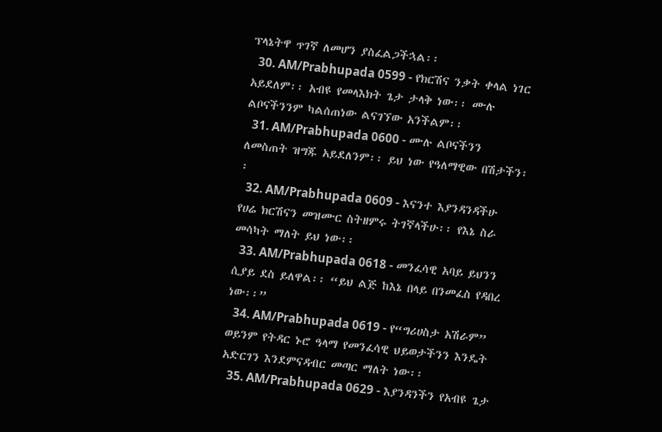ፕላኔትዋ ጥገኛ ለመሆን ያስፈልጋችኋል፡፡
  30. AM/Prabhupada 0599 - የክርሽና ንቃት ቀላል ነገር አይደለም፡፡ አብዩ የመላእክት ጌታ ታላቅ ነው፡፡ ሙሉ ልቦናችንንም ካልሰጠነው ልናገኘው አንችልም፡፡
  31. AM/Prabhupada 0600 - ሙሉ ልቦናችንን ለመስጠት ዝግጁ አይደለንም፡፡ ይህ ነው የዓለማዊው በሽታችን፡፡
  32. AM/Prabhupada 0609 - እናንተ እያንዳንዳችሁ የሀሬ ክርሽናን መዝሙር ስትዘምሩ ትገኛላችሁ፡፡ የእኔ ስራ መሳካት ማለት ይህ ነው፡፡
  33. AM/Prabhupada 0618 - መንፈሳዊ አባይ ይህንን ሲያይ ደስ ይለዋል፡፡ “ይህ ልጅ ከእኔ በላይ በንመፈስ የዳበረ ነው፡፡”
  34. AM/Prabhupada 0619 - የ“ግሪሀስታ አሽራም” ወይንም የትዳር ኑሮ ዓላማ የመንፈሳዊ ህይወታችንን እንዴት አድርገን እንደምናዳብር መጣር ማለት ነው፡፡
  35. AM/Prabhupada 0629 - እያንዳንችን የአብዩ ጌታ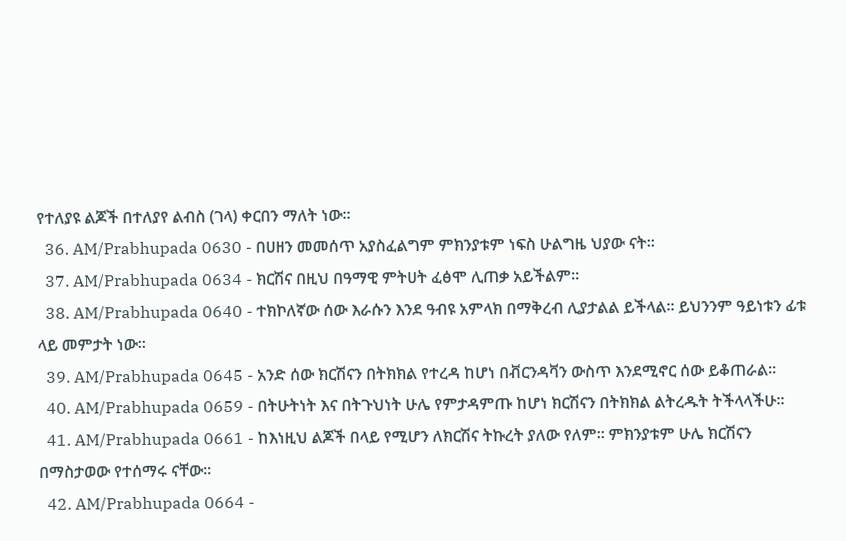የተለያዩ ልጆች በተለያየ ልብስ (ገላ) ቀርበን ማለት ነው፡፡
  36. AM/Prabhupada 0630 - በሀዘን መመሰጥ አያስፈልግም ምክንያቱም ነፍስ ሁልግዜ ህያው ናት፡፡
  37. AM/Prabhupada 0634 - ክርሽና በዚህ በዓማዊ ምትሀት ፈፅሞ ሊጠቃ አይችልም፡፡
  38. AM/Prabhupada 0640 - ተክኮለኛው ሰው እራሱን እንደ ዓብዩ አምላክ በማቅረብ ሊያታልል ይችላል፡፡ ይህንንም ዓይነቱን ፊቱ ላይ መምታት ነው፡፡
  39. AM/Prabhupada 0645 - አንድ ሰው ክርሽናን በትክክል የተረዳ ከሆነ በቭርንዳቫን ውስጥ እንደሚኖር ሰው ይቆጠራል፡፡
  40. AM/Prabhupada 0659 - በትሁትነት እና በትጉህነት ሁሌ የምታዳምጡ ከሆነ ክርሽናን በትክክል ልትረዱት ትችላላችሁ፡፡
  41. AM/Prabhupada 0661 - ከእነዚህ ልጆች በላይ የሚሆን ለክርሽና ትኩረት ያለው የለም፡፡ ምክንያቱም ሁሌ ክርሽናን በማስታወው የተሰማሩ ናቸው፡፡
  42. AM/Prabhupada 0664 -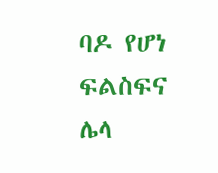ባዶ የሆነ ፍልስፍና ሌላ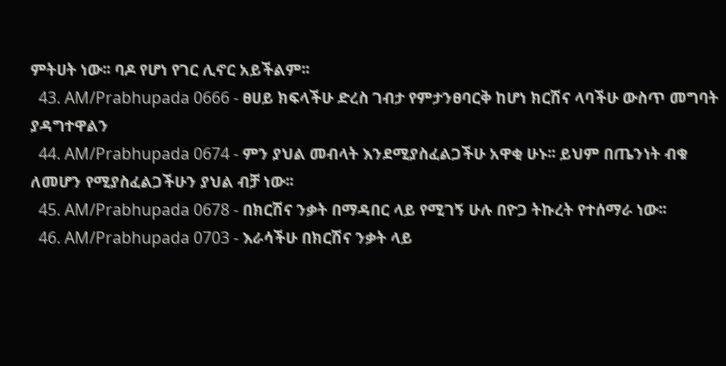ምትሀት ነው፡፡ ባዶ የሆነ የገር ሊኖር አይችልም፡፡
  43. AM/Prabhupada 0666 - ፀሀይ ክፍላችሁ ድረስ ገብታ የምታንፀባርቅ ከሆነ ክርሽና ላባችሁ ውስጥ መግባት ያዳግተዋልን
  44. AM/Prabhupada 0674 - ምን ያህል መብላት እንደሚያስፈልጋችሁ አዋቂ ሁኑ፡፡ ይህም በጤንነት ብቁ ለመሆን የሚያስፈልጋችሁን ያህል ብቻ ነው፡፡
  45. AM/Prabhupada 0678 - በክርሽና ንቃት በማዳበር ላይ የሚገኝ ሁሉ በዮጋ ትኩረት የተሰማራ ነው፡፡
  46. AM/Prabhupada 0703 - እራሳችሁ በክርሽና ንቃት ላይ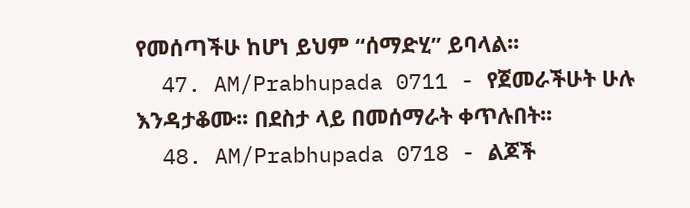የመሰጣችሁ ከሆነ ይህም “ሰማድሂ” ይባላል፡፡
  47. AM/Prabhupada 0711 - የጀመራችሁት ሁሉ እንዳታቆሙ፡፡ በደስታ ላይ በመሰማራት ቀጥሉበት፡፡
  48. AM/Prabhupada 0718 - ልጆች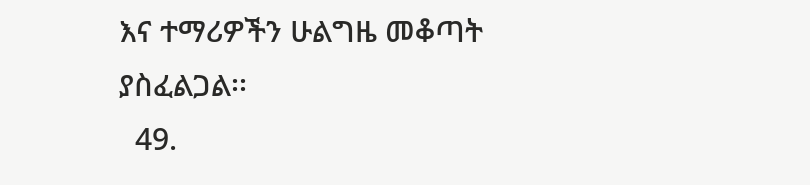እና ተማሪዎችን ሁልግዜ መቆጣት ያስፈልጋል፡፡
  49.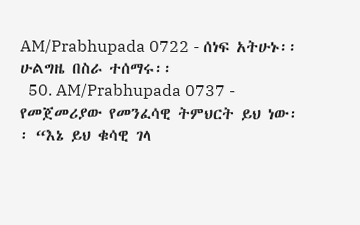AM/Prabhupada 0722 - ሰነፍ አትሁኑ፡፡ ሁልግዜ በስራ ተሰማሩ፡፡
  50. AM/Prabhupada 0737 - የመጀመሪያው የመንፈሳዊ ትምህርት ይህ ነው፡፡ “እኔ ይህ ቁሳዊ ገላ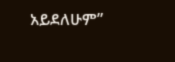አይደለሁም”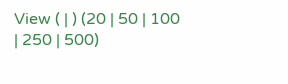View ( | ) (20 | 50 | 100 | 250 | 500)